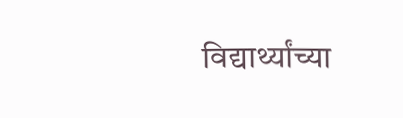विद्यार्थ्यांच्या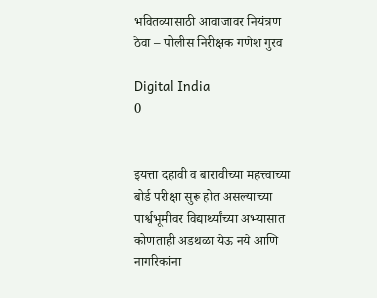भवितव्यासाठी आवाजावर नियंत्रण ठेवा – पोलीस निरीक्षक गणेश गुरव

Digital India
0


इयत्ता दहावी व बारावीच्या महत्त्वाच्या बोर्ड परीक्षा सुरू होत असल्याच्या पार्श्वभूमीवर विद्यार्थ्यांच्या अभ्यासात कोणताही अडथळा येऊ नये आणि नागरिकांना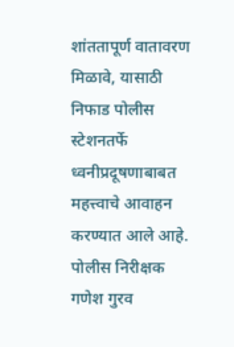शांततापूर्ण वातावरण मिळावे, यासाठी निफाड पोलीस स्टेशनतर्फे ध्वनीप्रदूषणाबाबत महत्त्वाचे आवाहन करण्यात आले आहे. पोलीस निरीक्षक गणेश गुरव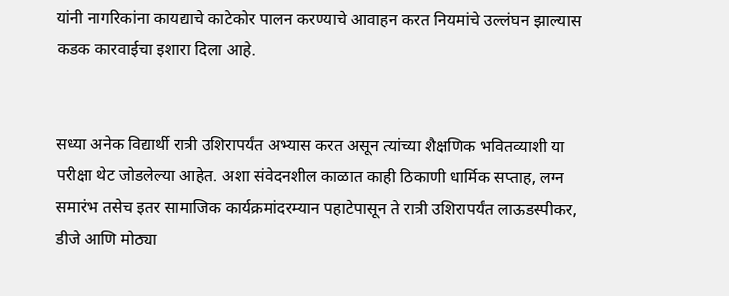यांनी नागरिकांना कायद्याचे काटेकोर पालन करण्याचे आवाहन करत नियमांचे उल्लंघन झाल्यास कडक कारवाईचा इशारा दिला आहे.


सध्या अनेक विद्यार्थी रात्री उशिरापर्यंत अभ्यास करत असून त्यांच्या शैक्षणिक भवितव्याशी या परीक्षा थेट जोडलेल्या आहेत. अशा संवेदनशील काळात काही ठिकाणी धार्मिक सप्ताह, लग्न समारंभ तसेच इतर सामाजिक कार्यक्रमांदरम्यान पहाटेपासून ते रात्री उशिरापर्यंत लाऊडस्पीकर, डीजे आणि मोठ्या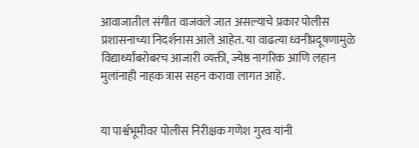आवाजातील संगीत वाजवले जात असल्याचे प्रकार पोलीस प्रशासनाच्या निदर्शनास आले आहेत. या वाढत्या ध्वनीप्रदूषणामुळे विद्यार्थ्यांबरोबरच आजारी व्यक्ती, ज्येष्ठ नागरिक आणि लहान मुलांनाही नाहक त्रास सहन करावा लागत आहे.


या पार्श्वभूमीवर पोलीस निरीक्षक गणेश गुरव यांनी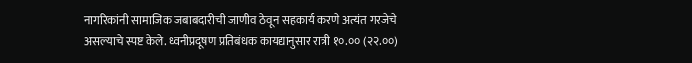नागरिकांनी सामाजिक जबाबदारीची जाणीव ठेवून सहकार्य करणे अत्यंत गरजेचे असल्याचे स्पष्ट केले. ध्वनीप्रदूषण प्रतिबंधक कायद्यानुसार रात्री १०.०० (२२.००)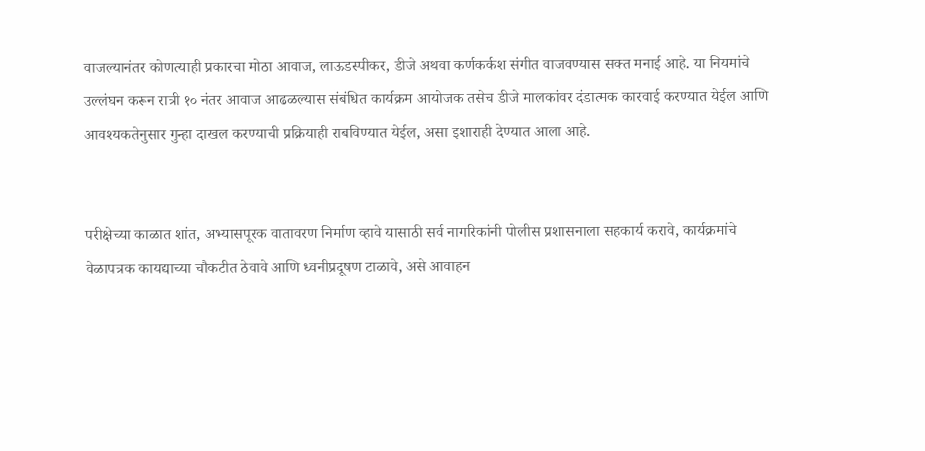वाजल्यानंतर कोणत्याही प्रकारचा मोठा आवाज, लाऊडस्पीकर, डीजे अथवा कर्णकर्कश संगीत वाजवण्यास सक्त मनाई आहे. या नियमांचे उल्लंघन करून रात्री १० नंतर आवाज आढळल्यास संबंधित कार्यक्रम आयोजक तसेच डीजे मालकांवर दंडात्मक कारवाई करण्यात येईल आणि आवश्यकतेनुसार गुन्हा दाखल करण्याची प्रक्रियाही राबविण्यात येईल, असा इशाराही देण्यात आला आहे.


परीक्षेच्या काळात शांत, अभ्यासपूरक वातावरण निर्माण व्हावे यासाठी सर्व नागरिकांनी पोलीस प्रशासनाला सहकार्य करावे, कार्यक्रमांचे वेळापत्रक कायद्याच्या चौकटीत ठेवावे आणि ध्वनीप्रदूषण टाळावे, असे आवाहन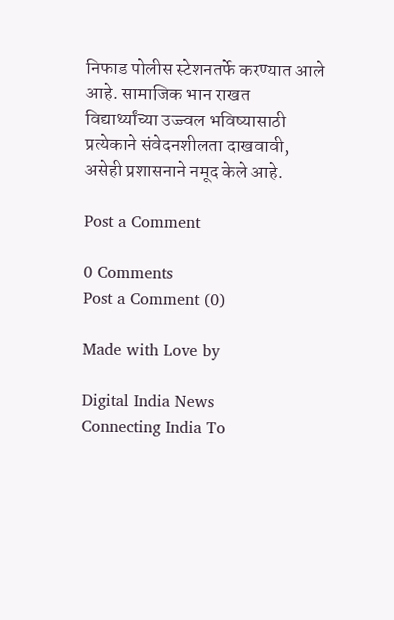निफाड पोलीस स्टेशनतर्फे करण्यात आले आहे. सामाजिक भान राखत विद्यार्थ्यांच्या उज्ज्वल भविष्यासाठी प्रत्येकाने संवेदनशीलता दाखवावी, असेही प्रशासनाने नमूद केले आहे.

Post a Comment

0 Comments
Post a Comment (0)

Made with Love by

Digital India News
Connecting India To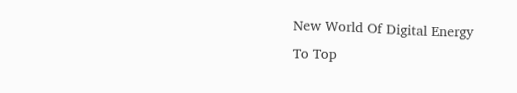New World Of Digital Energy
To Top